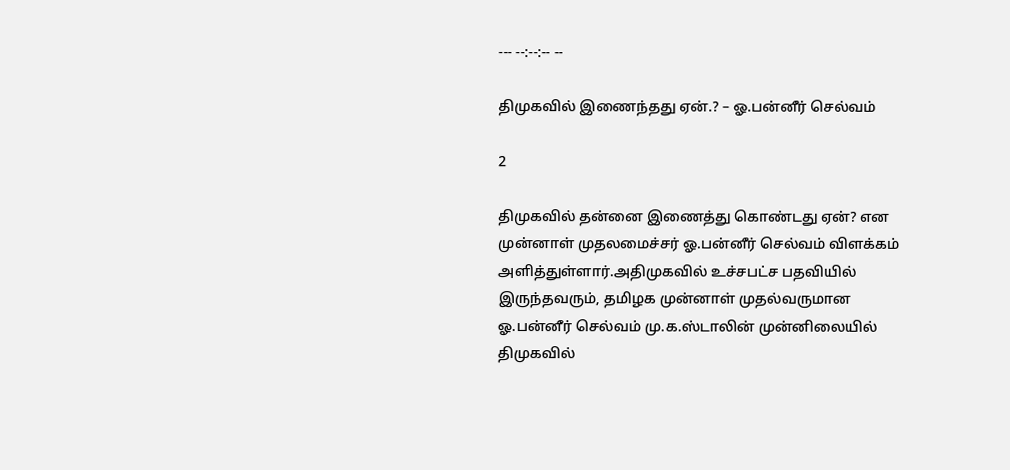--- --:--:-- --

திமுகவில் இணைந்தது ஏன்.? – ஓ.பன்னீர் செல்வம்

2

திமுகவில் தன்னை இணைத்து கொண்டது ஏன்? என முன்னாள் முதலமைச்சர் ஓ.பன்னீர் செல்வம் விளக்கம் அளித்துள்ளார்.அதிமுகவில் உச்சபட்ச பதவியில் இருந்தவரும், தமிழக முன்னாள் முதல்வருமான ஓ.பன்னீர் செல்வம் மு.க.ஸ்டாலின் முன்னிலையில் திமுகவில்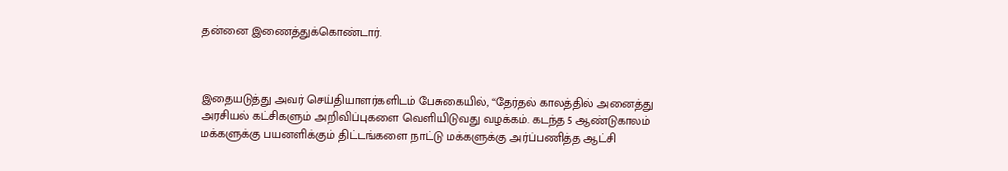தன்னை இணைத்துக்கொண்டார்.



இதையடுத்து அவர் செய்தியாளர்களிடம் பேசுகையில், “தேர்தல் காலத்தில் அனைத்து அரசியல் கட்சிகளும் அறிவிப்புகளை வெளியிடுவது வழக்கம். கடந்த 5 ஆண்டுகாலம் மக்களுக்கு பயனளிக்கும் திட்டங்களை நாட்டு மக்களுக்கு அர்ப்பணித்த ஆட்சி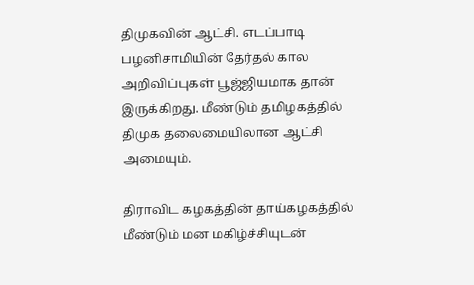திமுகவின் ஆட்சி. எடப்பாடி பழனிசாமியின் தேர்தல் கால அறிவிப்புகள் பூஜ்ஜியமாக தான் இருக்கிறது. மீண்டும் தமிழகத்தில் திமுக தலைமையிலான ஆட்சி அமையும்.

திராவிட கழகத்தின் தாய்கழகத்தில் மீண்டும் மன மகிழ்ச்சியுடன்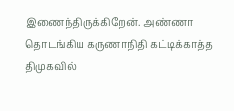இணைந்திருக்கிறேன். அண்ணா தொடங்கிய கருணாநிதி கட்டிக்காத்த திமுகவில்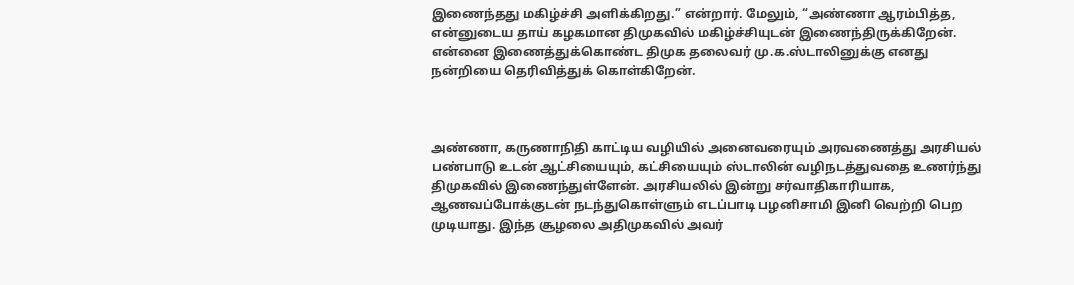இணைந்தது மகிழ்ச்சி அளிக்கிறது.” என்றார். மேலும், “அண்ணா ஆரம்பித்த, என்னுடைய தாய் கழகமான திமுகவில் மகிழ்ச்சியுடன் இணைந்திருக்கிறேன். என்னை இணைத்துக்கொண்ட திமுக தலைவர் மு.க.ஸ்டாலினுக்கு எனது நன்றியை தெரிவித்துக் கொள்கிறேன்.



அண்ணா, கருணாநிதி காட்டிய வழியில் அனைவரையும் அரவணைத்து அரசியல் பண்பாடு உடன் ஆட்சியையும், கட்சியையும் ஸ்டாலின் வழிநடத்துவதை உணர்ந்து திமுகவில் இணைந்துள்ளேன். அரசியலில் இன்று சர்வாதிகாரியாக, ஆணவப்போக்குடன் நடந்துகொள்ளும் எடப்பாடி பழனிசாமி இனி வெற்றி பெற முடியாது. இந்த சூழலை அதிமுகவில் அவர்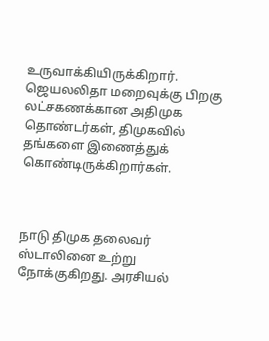உருவாக்கியிருக்கிறார். ஜெயலலிதா மறைவுக்கு பிறகு லட்சகணக்கான அதிமுக தொண்டர்கள், திமுகவில் தங்களை இணைத்துக் கொண்டிருக்கிறார்கள்.



நாடு திமுக தலைவர் ஸ்டாலினை உற்று நோக்குகிறது. அரசியல்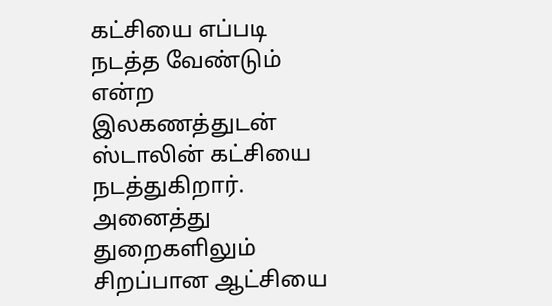கட்சியை எப்படி நடத்த வேண்டும் என்ற இலகணத்துடன் ஸ்டாலின் கட்சியை நடத்துகிறார். அனைத்து துறைகளிலும் சிறப்பான ஆட்சியை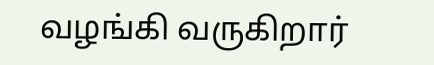வழங்கி வருகிறார்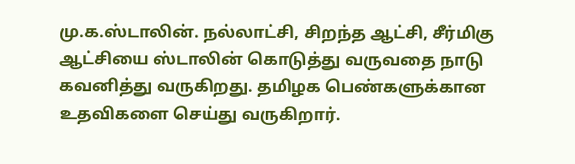மு.க.ஸ்டாலின். நல்லாட்சி, சிறந்த ஆட்சி, சீர்மிகு ஆட்சியை ஸ்டாலின் கொடுத்து வருவதை நாடு கவனித்து வருகிறது. தமிழக பெண்களுக்கான உதவிகளை செய்து வருகிறார்.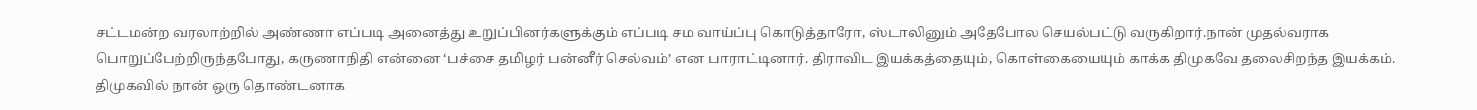சட்டமன்ற வரலாற்றில் அண்ணா எப்படி அனைத்து உறுப்பினர்களுக்கும் எப்படி சம வாய்ப்பு கொடுத்தாரோ, ஸ்டாலினும் அதேபோல செயல்பட்டு வருகிறார்.நான் முதல்வராக பொறுப்பேற்றிருந்தபோது, கருணாநிதி என்னை ‘பச்சை தமிழர் பன்னீர் செல்வம்’ என பாராட்டினார். திராவிட இயக்கத்தையும், கொள்கையையும் காக்க திமுகவே தலைசிறந்த இயக்கம். திமுகவில் நான் ஒரு தொண்டனாக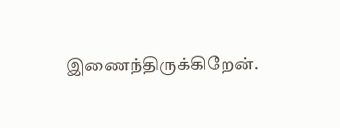இணைந்திருக்கிறேன்.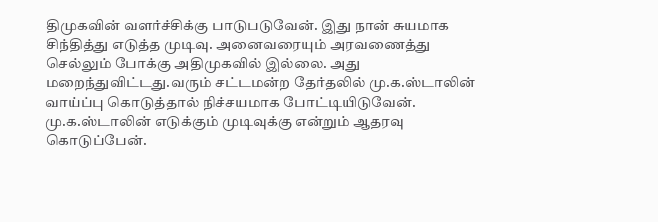திமுகவின் வளர்ச்சிக்கு பாடுபடுவேன். இது நான் சுயமாக சிந்தித்து எடுத்த முடிவு. அனைவரையும் அரவணைத்து செல்லும் போக்கு அதிமுகவில் இல்லை. அது மறைந்துவிட்டது.வரும் சட்டமன்ற தேர்தலில் மு.க.ஸ்டாலின் வாய்ப்பு கொடுத்தால் நிச்சயமாக போட்டியிடுவேன். மு.க.ஸ்டாலின் எடுக்கும் முடிவுக்கு என்றும் ஆதரவு கொடுப்பேன்.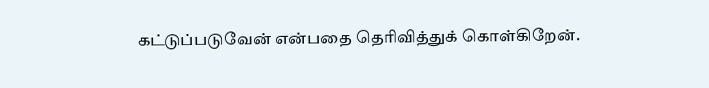கட்டுப்படுவேன் என்பதை தெரிவித்துக் கொள்கிறேன்.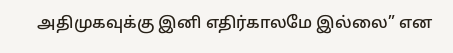அதிமுகவுக்கு இனி எதிர்காலமே இல்லை” என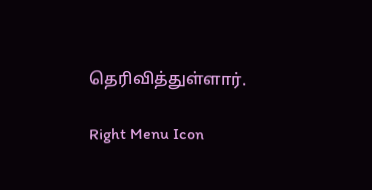தெரிவித்துள்ளார்.

Right Menu Icon